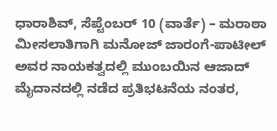ಧಾರಾಶಿವ್, ಸೆಪ್ಟೆಂಬರ್ 10 (ವಾರ್ತೆ) – ಮರಾಠಾ ಮೀಸಲಾತಿಗಾಗಿ ಮನೋಜ್ ಜಾರಂಗೆ-ಪಾಟೀಲ್ ಅವರ ನಾಯಕತ್ವದಲ್ಲಿ ಮುಂಬಯಿನ ಆಜಾದ್ ಮೈದಾನದಲ್ಲಿ ನಡೆದ ಪ್ರತಿಭಟನೆಯ ನಂತರ,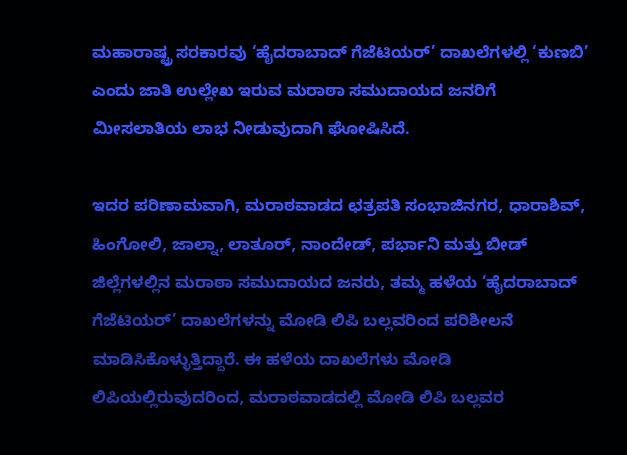ಮಹಾರಾಷ್ಟ್ರ ಸರಕಾರವು ‘ಹೈದರಾಬಾದ್ ಗೆಜೆಟಿಯರ್’ ದಾಖಲೆಗಳಲ್ಲಿ ‘ಕುಣಬಿ’ ಎಂದು ಜಾತಿ ಉಲ್ಲೇಖ ಇರುವ ಮರಾಠಾ ಸಮುದಾಯದ ಜನರಿಗೆ ಮೀಸಲಾತಿಯ ಲಾಭ ನೀಡುವುದಾಗಿ ಘೋಷಿಸಿದೆ.

ಇದರ ಪರಿಣಾಮವಾಗಿ, ಮರಾಠವಾಡದ ಛತ್ರಪತಿ ಸಂಭಾಜಿನಗರ, ಧಾರಾಶಿವ್, ಹಿಂಗೋಲಿ, ಜಾಲ್ನಾ, ಲಾತೂರ್, ನಾಂದೇಡ್, ಪರ್ಭಾನಿ ಮತ್ತು ಬೀಡ್ ಜಿಲ್ಲೆಗಳಲ್ಲಿನ ಮರಾಠಾ ಸಮುದಾಯದ ಜನರು, ತಮ್ಮ ಹಳೆಯ ‘ಹೈದರಾಬಾದ್ ಗೆಜೆಟಿಯರ್’ ದಾಖಲೆಗಳನ್ನು ಮೋಡಿ ಲಿಪಿ ಬಲ್ಲವರಿಂದ ಪರಿಶೀಲನೆ ಮಾಡಿಸಿಕೊಳ್ಳುತ್ತಿದ್ದಾರೆ. ಈ ಹಳೆಯ ದಾಖಲೆಗಳು ಮೋಡಿ ಲಿಪಿಯಲ್ಲಿರುವುದರಿಂದ, ಮರಾಠವಾಡದಲ್ಲಿ ಮೋಡಿ ಲಿಪಿ ಬಲ್ಲವರ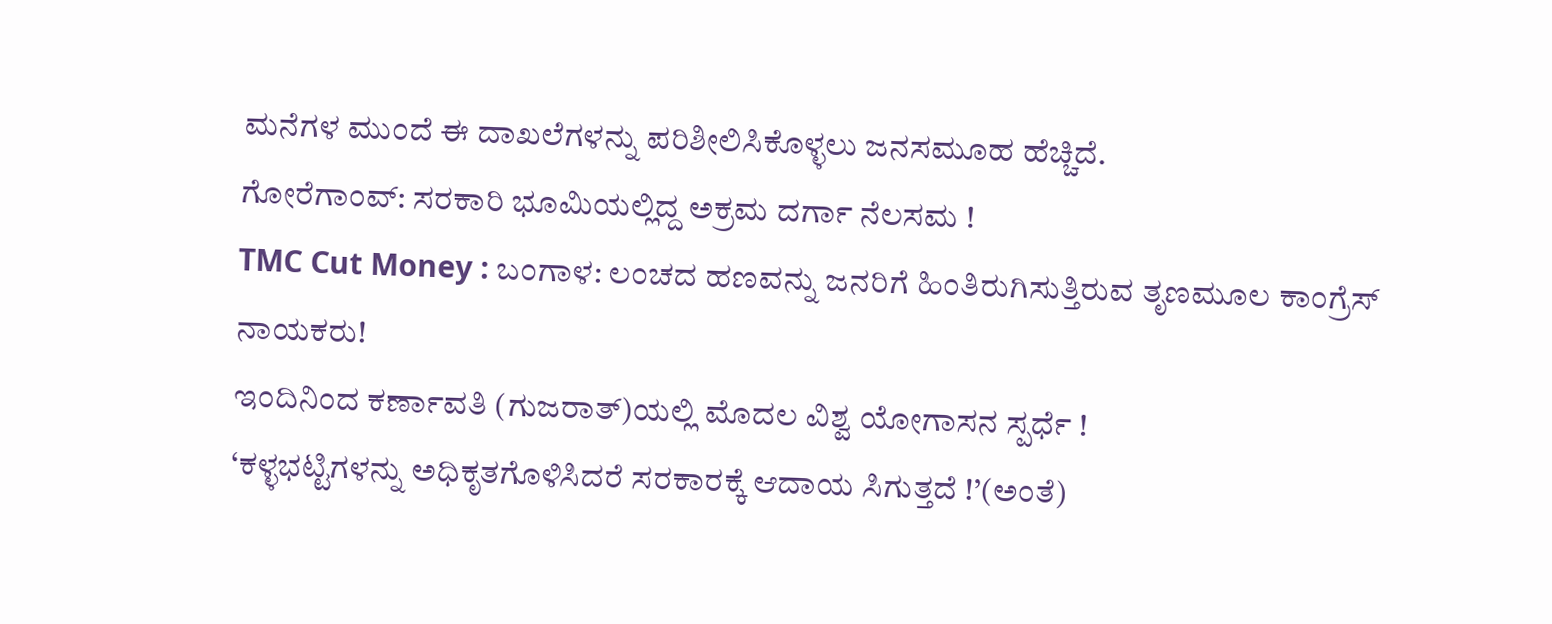ಮನೆಗಳ ಮುಂದೆ ಈ ದಾಖಲೆಗಳನ್ನು ಪರಿಶೀಲಿಸಿಕೊಳ್ಳಲು ಜನಸಮೂಹ ಹೆಚ್ಚಿದೆ.
ಗೋರೆಗಾಂವ್: ಸರಕಾರಿ ಭೂಮಿಯಲ್ಲಿದ್ದ ಅಕ್ರಮ ದರ್ಗಾ ನೆಲಸಮ !
TMC Cut Money : ಬಂಗಾಳ: ಲಂಚದ ಹಣವನ್ನು ಜನರಿಗೆ ಹಿಂತಿರುಗಿಸುತ್ತಿರುವ ತೃಣಮೂಲ ಕಾಂಗ್ರೆಸ್ ನಾಯಕರು!
ಇಂದಿನಿಂದ ಕರ್ಣಾವತಿ (ಗುಜರಾತ್)ಯಲ್ಲಿ ಮೊದಲ ವಿಶ್ವ ಯೋಗಾಸನ ಸ್ಪರ್ಧೆ !
‘ಕಳ್ಳಭಟ್ಟಿಗಳನ್ನು ಅಧಿಕೃತಗೊಳಿಸಿದರೆ ಸರಕಾರಕ್ಕೆ ಆದಾಯ ಸಿಗುತ್ತದೆ !’(ಅಂತೆ)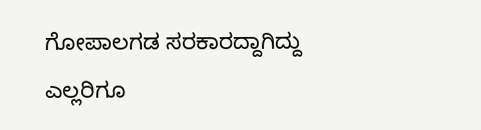ಗೋಪಾಲಗಡ ಸರಕಾರದ್ದಾಗಿದ್ದು ಎಲ್ಲರಿಗೂ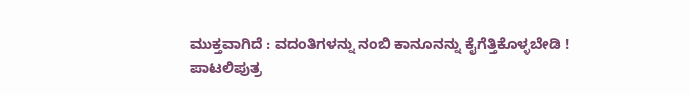ಮುಕ್ತವಾಗಿದೆ : ವದಂತಿಗಳನ್ನು ನಂಬಿ ಕಾನೂನನ್ನು ಕೈಗೆತ್ತಿಕೊಳ್ಳಬೇಡಿ !
ಪಾಟಲಿಪುತ್ರ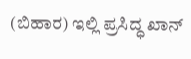(ಬಿಹಾರ) ಇಲ್ಲಿ ಪ್ರಸಿದ್ಧ ಖಾನ್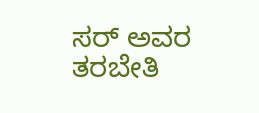ಸರ್ ಅವರ ತರಬೇತಿ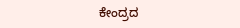ಕೇಂದ್ರದ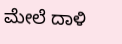ಮೇಲೆ ದಾಳಿ